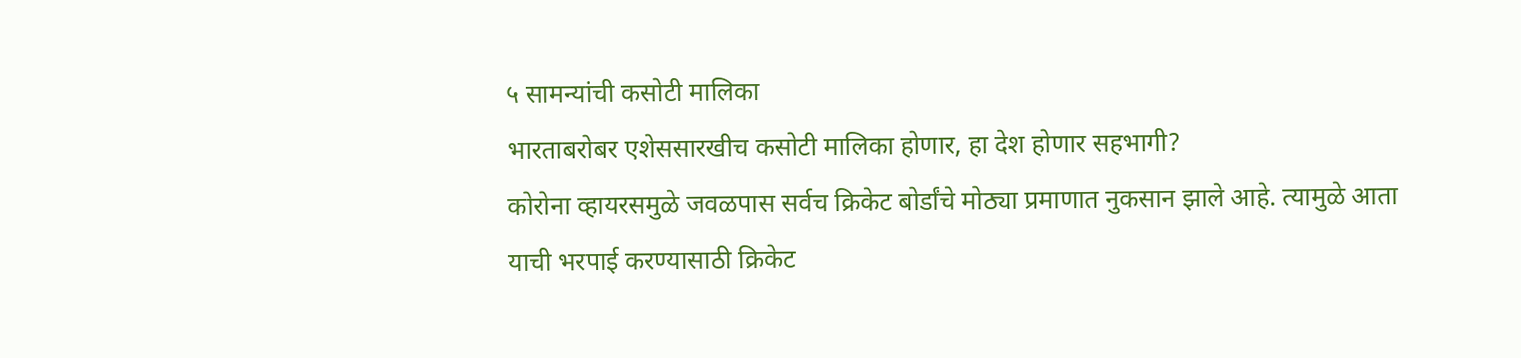५ सामन्यांची कसोटी मालिका
भारताबरोबर एशेससारखीच कसोटी मालिका होणार, हा देश होणार सहभागी?
कोरोना व्हायरसमुळे जवळपास सर्वच क्रिकेट बोर्डांचे मोठ्या प्रमाणात नुकसान झाले आहे. त्यामुळे आता याची भरपाई करण्यासाठी क्रिकेट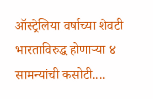ऑस्ट्रेलिया वर्षाच्या शेवटी भारताविरुद्ध होणाऱ्या ४ सामन्यांची कसोटी....